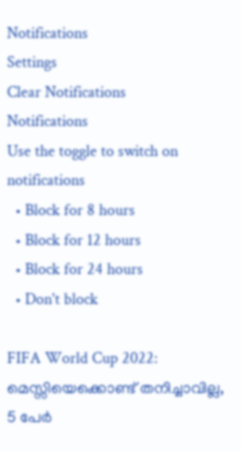Notifications
Settings
Clear Notifications
Notifications
Use the toggle to switch on notifications
  • Block for 8 hours
  • Block for 12 hours
  • Block for 24 hours
  • Don't block

FIFA World Cup 2022: മെസ്സിയെക്കൊണ്ട് തനിച്ചാവില്ല, 5 പേര്‍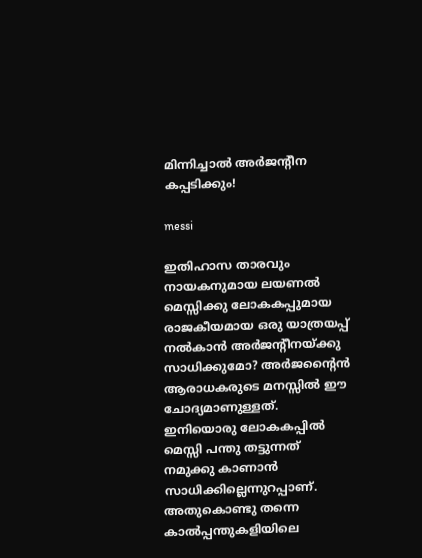മിന്നിച്ചാല്‍ അര്‍ജന്റീന കപ്പടിക്കും!

messi

ഇതിഹാസ താരവും നായകനുമായ ലയണല്‍ മെസ്സിക്കു ലോകകപ്പുമായ രാജകീയമായ ഒരു യാത്രയപ്പ് നല്‍കാന്‍ അര്‍ജന്റീനയ്ക്കു സാധിക്കുമോ? അര്‍ജന്റൈന്‍ ആരാധകരുടെ മനസ്സില്‍ ഈ ചോദ്യമാണുള്ളത്. ഇനിയൊരു ലോകകപ്പില്‍ മെസ്സി പന്തു തട്ടുന്നത് നമുക്കു കാണാന്‍ സാധിക്കില്ലെന്നുറപ്പാണ്. അതുകൊണ്ടു തന്നെ കാല്‍പ്പന്തുകളിയിലെ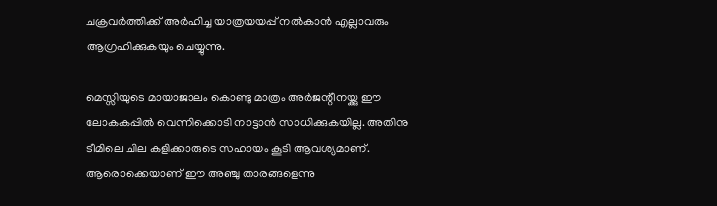ചക്രവര്‍ത്തിക്ക് അര്‍ഹിച്ച യാത്രയയപ്പ് നല്‍കാന്‍ എല്ലാവരും ആഗ്രഹിക്കുകയും ചെയ്യുന്നു.

മെസ്സിയുടെ മായാജാലം കൊണ്ടു മാത്രം അര്‍ജന്റീനയ്ക്കു ഈ ലോകകപ്പില്‍ വെന്നിക്കൊടി നാട്ടാന്‍ സാധിക്കുകയില്ല. അതിനു ടീമിലെ ചില കളിക്കാരുടെ സഹായം കൂടി ആവശ്യമാണ്. ആരൊക്കെയാണ് ഈ അഞ്ചു താരങ്ങളെന്നു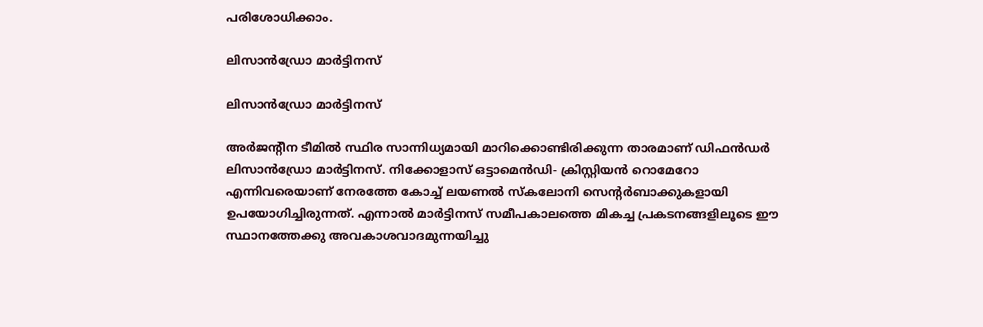പരിശോധിക്കാം.

ലിസാന്‍ഡ്രോ മാര്‍ട്ടിനസ്

ലിസാന്‍ഡ്രോ മാര്‍ട്ടിനസ്

അര്‍ജന്റീന ടീമില്‍ സ്ഥിര സാന്നിധ്യമായി മാറിക്കൊണ്ടിരിക്കുന്ന താരമാണ് ഡിഫന്‍ഡര്‍ ലിസാന്‍ഡ്രോ മാര്‍ട്ടിനസ്. നിക്കോളാസ് ഒട്ടാമെന്‍ഡി- ക്രിസ്റ്റിയന്‍ റൊമേറോ എന്നിവരെയാണ് നേരത്തേ കോച്ച് ലയണല്‍ സ്‌കലോനി സെന്റര്‍ബാക്കുകളായി ഉപയോഗിച്ചിരുന്നത്. എന്നാല്‍ മാര്‍ട്ടിനസ് സമീപകാലത്തെ മികച്ച പ്രകടനങ്ങളിലൂടെ ഈ സ്ഥാനത്തേക്കു അവകാശവാദമുന്നയിച്ചു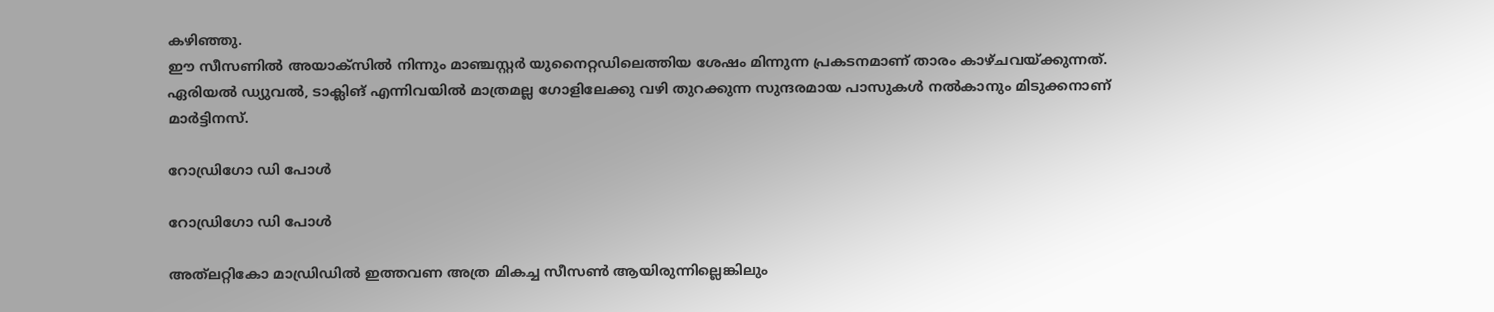കഴിഞ്ഞു.
ഈ സീസണില്‍ അയാക്‌സില്‍ നിന്നും മാഞ്ചസ്റ്റര്‍ യുനൈറ്റഡിലെത്തിയ ശേഷം മിന്നുന്ന പ്രകടനമാണ് താരം കാഴ്ചവയ്ക്കുന്നത്. ഏരിയല്‍ ഡ്യുവല്‍, ടാക്ലിങ് എന്നിവയില്‍ മാത്രമല്ല ഗോളിലേക്കു വഴി തുറക്കുന്ന സുന്ദരമായ പാസുകള്‍ നല്‍കാനും മിടുക്കനാണ് മാര്‍ട്ടിനസ്.

റോഡ്രിഗോ ഡി പോള്‍

റോഡ്രിഗോ ഡി പോള്‍

അത്‌ലറ്റികോ മാഡ്രിഡില്‍ ഇത്തവണ അത്ര മികച്ച സീസണ്‍ ആയിരുന്നില്ലെങ്കിലും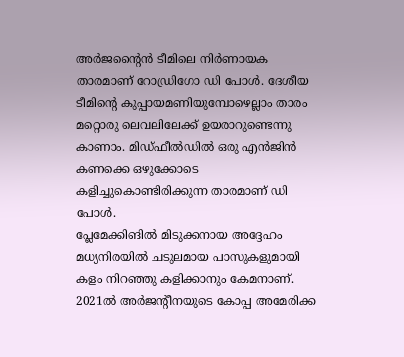അര്‍ജന്റൈന്‍ ടീമിലെ നിര്‍ണായക താരമാണ് റോഡ്രിഗോ ഡി പോള്‍. ദേശീയ ടീമിന്റെ കുപ്പായമണിയുമ്പോഴെല്ലാം താരം മറ്റൊരു ലെവലിലേക്ക് ഉയരാറുണ്ടെന്നു കാണാം. മിഡ്ഫീല്‍ഡില്‍ ഒരു എന്‍ജിന്‍ കണക്കെ ഒഴുക്കോടെ കളിച്ചുകൊണ്ടിരിക്കുന്ന താരമാണ് ഡി പോള്‍.
പ്ലേമേക്കിങില്‍ മിടുക്കനായ അദ്ദേഹം മധ്യനിരയില്‍ ചടുലമായ പാസുകളുമായി കളം നിറഞ്ഞു കളിക്കാനും കേമനാണ്. 2021ല്‍ അര്‍ജന്റീനയുടെ കോപ്പ അമേരിക്ക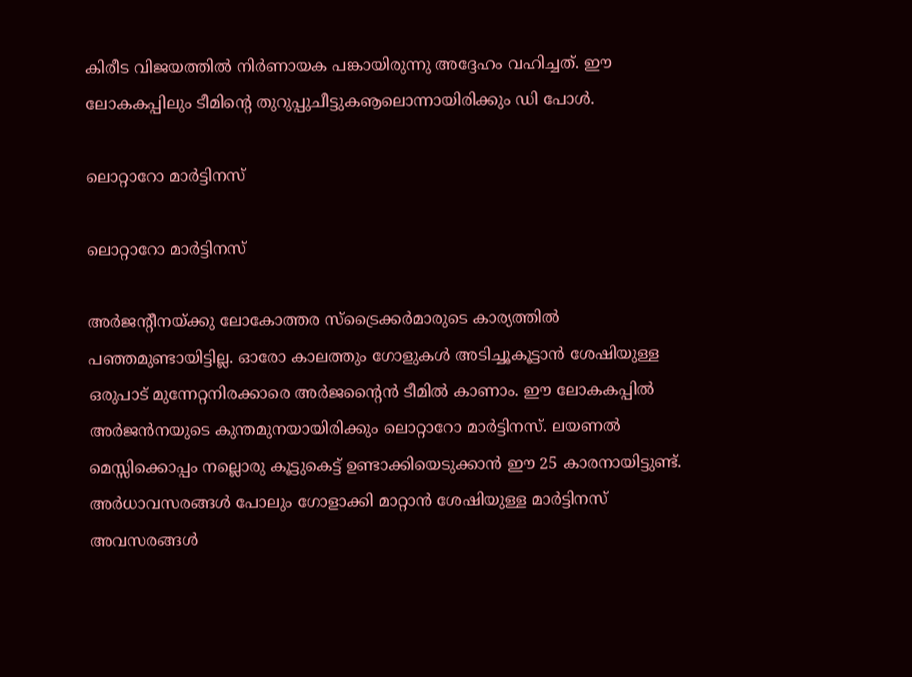കിരീട വിജയത്തില്‍ നിര്‍ണായക പങ്കായിരുന്നു അദ്ദേഹം വഹിച്ചത്. ഈ ലോകകപ്പിലും ടീമിന്റെ തുറുപ്പുചീട്ടുകൡലൊന്നായിരിക്കും ഡി പോള്‍.

ലൊറ്റാറോ മാര്‍ട്ടിനസ്

ലൊറ്റാറോ മാര്‍ട്ടിനസ്

അര്‍ജന്റീനയ്ക്കു ലോകോത്തര സ്‌ട്രൈക്കര്‍മാരുടെ കാര്യത്തില്‍ പഞ്ഞമുണ്ടായിട്ടില്ല. ഓരോ കാലത്തും ഗോളുകള്‍ അടിച്ചൂകൂട്ടാന്‍ ശേഷിയുള്ള ഒരുപാട് മുന്നേറ്റനിരക്കാരെ അര്‍ജന്റൈന്‍ ടീമില്‍ കാണാം. ഈ ലോകകപ്പില്‍ അര്‍ജന്‍നയുടെ കുന്തമുനയായിരിക്കും ലൊറ്റാറോ മാര്‍ട്ടിനസ്. ലയണല്‍ മെസ്സിക്കൊപ്പം നല്ലൊരു കൂട്ടുകെട്ട് ഉണ്ടാക്കിയെടുക്കാന്‍ ഈ 25 കാരനായിട്ടുണ്ട്.
അര്‍ധാവസരങ്ങള്‍ പോലും ഗോളാക്കി മാറ്റാന്‍ ശേഷിയുള്ള മാര്‍ട്ടിനസ് അവസരങ്ങള്‍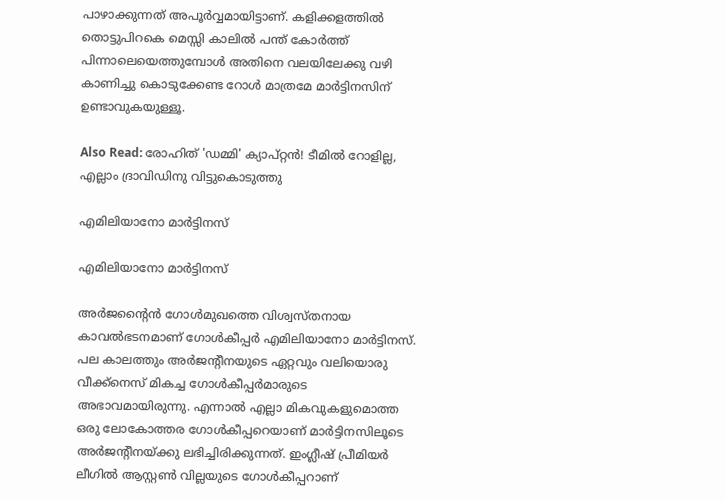പാഴാക്കുന്നത് അപൂര്‍വ്വമായിട്ടാണ്. കളിക്കളത്തില്‍ തൊട്ടുപിറകെ മെസ്സി കാലില്‍ പന്ത് കോര്‍ത്ത് പിന്നാലെയെത്തുമ്പോള്‍ അതിനെ വലയിലേക്കു വഴി കാണിച്ചു കൊടുക്കേണ്ട റോള്‍ മാത്രമേ മാര്‍ട്ടിനസിന് ഉണ്ടാവുകയുള്ളൂ.

Also Read: രോഹിത് 'ഡമ്മി' ക്യാപ്റ്റന്‍! ടീമില്‍ റോളില്ല, എല്ലാം ദ്രാവിഡിനു വിട്ടുകൊടുത്തു

എമിലിയാനോ മാര്‍ട്ടിനസ്

എമിലിയാനോ മാര്‍ട്ടിനസ്

അര്‍ജന്റൈന്‍ ഗോള്‍മുഖത്തെ വിശ്വസ്തനായ കാവല്‍ഭടനമാണ് ഗോള്‍കീപ്പര്‍ എമിലിയാനോ മാര്‍ട്ടിനസ്. പല കാലത്തും അര്‍ജന്റീനയുടെ ഏറ്റവും വലിയൊരു വീക്ക്‌നെസ് മികച്ച ഗോള്‍കീപ്പര്‍മാരുടെ അഭാവമായിരുന്നു. എന്നാല്‍ എല്ലാ മികവുകളുമൊത്ത ഒരു ലോകോത്തര ഗോള്‍കീപ്പറെയാണ് മാര്‍ട്ടിനസിലൂടെ അര്‍ജന്റീനയ്ക്കു ലഭിച്ചിരിക്കുന്നത്. ഇംഗ്ലീഷ് പ്രീമിയര്‍ ലീഗില്‍ ആസ്റ്റണ്‍ വില്ലയുടെ ഗോള്‍കീപ്പറാണ്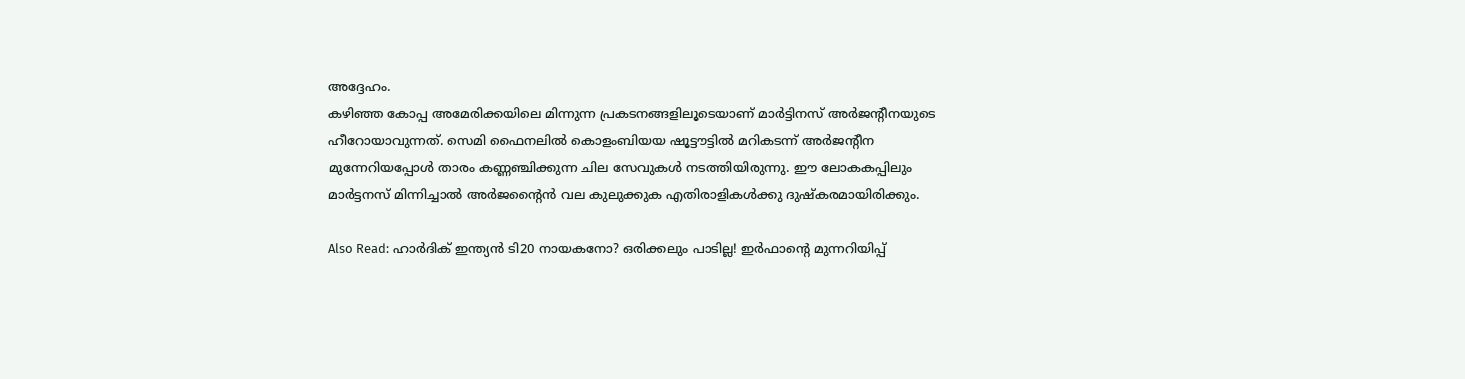അദ്ദേഹം.
കഴിഞ്ഞ കോപ്പ അമേരിക്കയിലെ മിന്നുന്ന പ്രകടനങ്ങളിലൂടെയാണ് മാര്‍ട്ടിനസ് അര്‍ജന്റീനയുടെ ഹീറോയാവുന്നത്. സെമി ഫൈനലില്‍ കൊളംബിയയ ഷൂട്ടൗട്ടില്‍ മറികടന്ന് അര്‍ജന്റീന മുന്നേറിയപ്പോള്‍ താരം കണ്ണഞ്ചിക്കുന്ന ചില സേവുകള്‍ നടത്തിയിരുന്നു. ഈ ലോകകപ്പിലും മാര്‍ട്ടനസ് മിന്നിച്ചാല്‍ അര്‍ജന്റൈന്‍ വല കുലുക്കുക എതിരാളികള്‍ക്കു ദുഷ്‌കരമായിരിക്കും.

Also Read: ഹാര്‍ദിക് ഇന്ത്യന്‍ ടി20 നായകനോ? ഒരിക്കലും പാടില്ല! ഇര്‍ഫാന്റെ മുന്നറിയിപ്പ്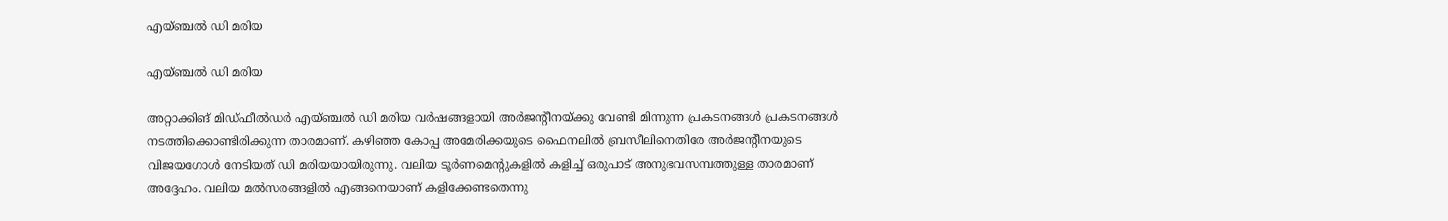എയ്ഞ്ചല്‍ ഡി മരിയ

എയ്ഞ്ചല്‍ ഡി മരിയ

അറ്റാക്കിങ് മിഡ്ഫീല്‍ഡര്‍ എയ്ഞ്ചല്‍ ഡി മരിയ വര്‍ഷങ്ങളായി അര്‍ജന്റീനയ്ക്കു വേണ്ടി മിന്നുന്ന പ്രകടനങ്ങള്‍ പ്രകടനങ്ങള്‍ നടത്തിക്കൊണ്ടിരിക്കുന്ന താരമാണ്. കഴിഞ്ഞ കോപ്പ അമേരിക്കയുടെ ഫൈനലില്‍ ബ്രസീലിനെതിരേ അര്‍ജന്റീനയുടെ വിജയഗോള്‍ നേടിയത് ഡി മരിയയായിരുന്നു. വലിയ ടൂര്‍ണമെന്റുകളില്‍ കളിച്ച് ഒരുപാട് അനുഭവസമ്പത്തുള്ള താരമാണ് അദ്ദേഹം. വലിയ മല്‍സരങ്ങളില്‍ എങ്ങനെയാണ് കളിക്കേണ്ടതെന്നു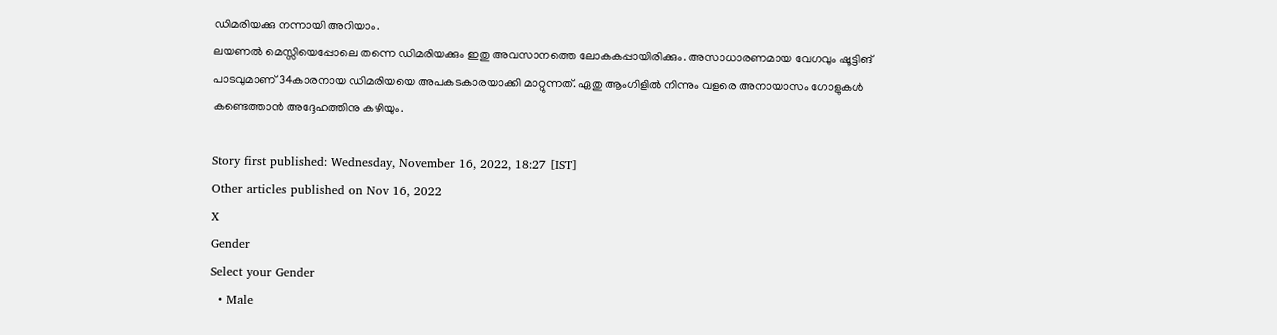ഡിമരിയക്കു നന്നായി അറിയാം.
ലയണല്‍ മെസ്സിയെപ്പോലെ തന്നെ ഡിമരിയക്കും ഇതു അവസാനത്തെ ലോകകപ്പായിരിക്കും. അസാധാരണമായ വേഗവും ഷൂട്ടിങ് പാടവുമാണ് 34കാരനായ ഡിമരിയയെ അപകടകാരയാക്കി മാറ്റുന്നത്. ഏതു ആംഗിളില്‍ നിന്നും വളരെ അനായാസം ഗോളുകള്‍ കണ്ടെത്താന്‍ അദ്ദേഹത്തിനു കഴിയും.

Story first published: Wednesday, November 16, 2022, 18:27 [IST]
Other articles published on Nov 16, 2022
X
Gender
Select your Gender
  • Male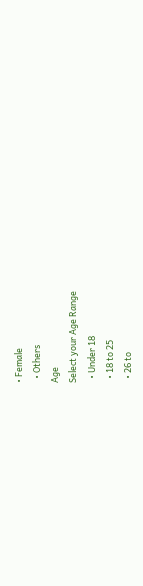• Female
  • Others
Age
Select your Age Range
  • Under 18
  • 18 to 25
  • 26 to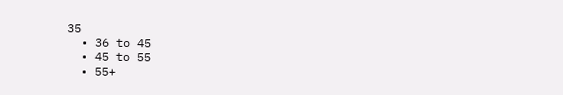35
  • 36 to 45
  • 45 to 55
  • 55+